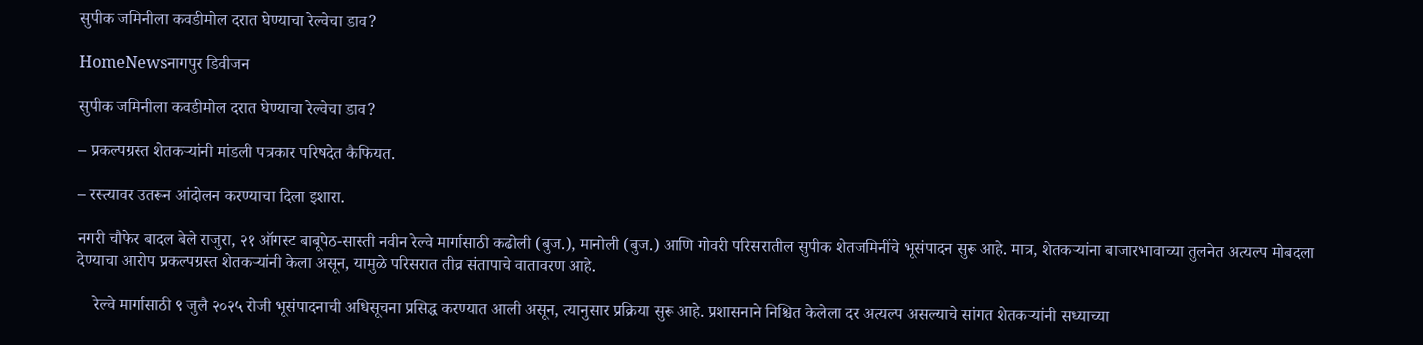सुपीक जमिनीला कवडीमोल दरात घेण्याचा रेल्वेचा डाव?

HomeNewsनागपुर डिवीजन

सुपीक जमिनीला कवडीमोल दरात घेण्याचा रेल्वेचा डाव?

– प्रकल्पग्रस्त शेतकऱ्यांनी मांडली पत्रकार परिषदेत कैफियत.

– रस्त्यावर उतरून आंदोलन करण्याचा दिला इशारा.

नगरी चौफेर बादल बेले राजुरा, २१ ऑगस्ट बाबूपेठ-सास्ती नवीन रेल्वे मार्गासाठी कढोली (बुज.), मानोली (बुज.) आणि गोवरी परिसरातील सुपीक शेतजमिनींचे भूसंपादन सुरू आहे. मात्र, शेतकऱ्यांना बाजारभावाच्या तुलनेत अत्यल्प मोबदला देण्याचा आरोप प्रकल्पग्रस्त शेतकऱ्यांनी केला असून, यामुळे परिसरात तीव्र संतापाचे वातावरण आहे.

    रेल्वे मार्गासाठी ९ जुलै २०२५ रोजी भूसंपादनाची अधिसूचना प्रसिद्ध करण्यात आली असून, त्यानुसार प्रक्रिया सुरू आहे. प्रशासनाने निश्चित केलेला दर अत्यल्प असल्याचे सांगत शेतकऱ्यांनी सध्याच्या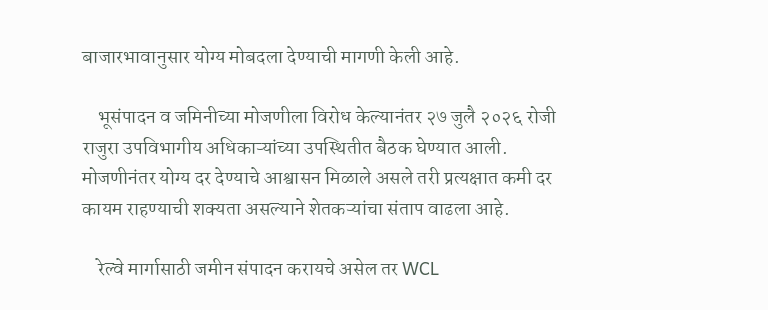बाजारभावानुसार योग्य मोबदला देण्याची मागणी केली आहे.

    भूसंपादन व जमिनीच्या मोजणीला विरोध केल्यानंतर २७ जुलै २०२६ रोजी राजुरा उपविभागीय अधिकाऱ्यांच्या उपस्थितीत बैठक घेण्यात आली. मोजणीनंतर योग्य दर देण्याचे आश्वासन मिळाले असले तरी प्रत्यक्षात कमी दर कायम राहण्याची शक्यता असल्याने शेतकऱ्यांचा संताप वाढला आहे.

    रेल्वे मार्गासाठी जमीन संपादन करायचे असेल तर WCL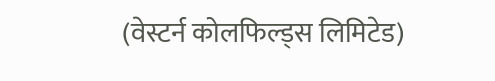(वेस्टर्न कोलफिल्ड्स लिमिटेड)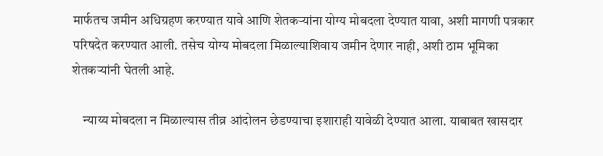मार्फतच जमीन अधिग्रहण करण्यात यावे आणि शेतकऱ्यांना योग्य मोबदला देण्यात यावा, अशी मागणी पत्रकार परिषदेत करण्यात आली. तसेच योग्य मोबदला मिळाल्याशिवाय जमीन देणार नाही, अशी ठाम भूमिका शेतकऱ्यांनी घेतली आहे.

    न्याय्य मोबदला न मिळाल्यास तीव्र आंदोलन छेडण्याचा इशाराही यावेळी देण्यात आला. याबाबत खासदार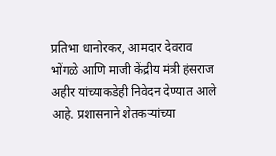प्रतिभा धानोरकर, आमदार देवराव भोंगळे आणि माजी केंद्रीय मंत्री हंसराज अहीर यांच्याकडेही निवेदन देण्यात आले आहे. प्रशासनाने शेतकऱ्यांच्या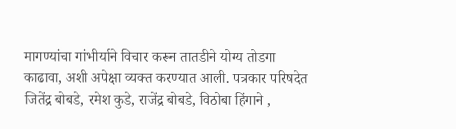मागण्यांचा गांभीर्याने विचार करून तातडीने योग्य तोडगा काढावा, अशी अपेक्षा व्यक्त करण्यात आली. पत्रकार परिषदेत जितेंद्र बोबडे, रमेश कुडे, राजेंद्र बोबडे, विठोबा हिंगाने ,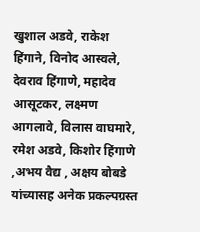खुशाल अडवे, राकेश हिंगाने, विनोद आस्वले, देवराव हिंगाणे, महादेव आसूटकर, लक्ष्मण आगलावे, विलास वाघमारे, रमेश अडवे, किशोर हिंगाणे ,अभय वैद्य , अक्षय बोबडे यांच्यासह अनेक प्रकल्पग्रस्त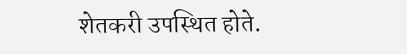शेतकरी उपस्थित होते.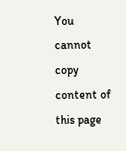You cannot copy content of this page